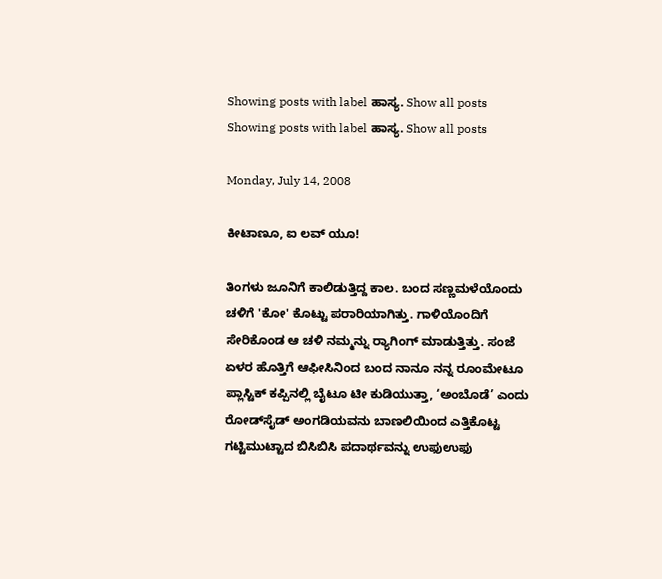Showing posts with label ಹಾಸ್ಯ. Show all posts
Showing posts with label ಹಾಸ್ಯ. Show all posts

Monday, July 14, 2008

ಕೀಟಾಣೂ, ಐ ಲವ್ ಯೂ!

ತಿಂಗಳು ಜೂನಿಗೆ ಕಾಲಿಡುತ್ತಿದ್ದ ಕಾಲ. ಬಂದ ಸಣ್ಣಮಳೆಯೊಂದು ಚಳಿಗೆ 'ಕೋ' ಕೊಟ್ಟು ಪರಾರಿಯಾಗಿತ್ತು. ಗಾಳಿಯೊಂದಿಗೆ ಸೇರಿಕೊಂಡ ಆ ಚಳಿ ನಮ್ಮನ್ನು ರ್‍ಯಾಗಿಂಗ್ ಮಾಡುತ್ತಿತ್ತು. ಸಂಜೆ ಏಳರ ಹೊತ್ತಿಗೆ ಆಫೀಸಿನಿಂದ ಬಂದ ನಾನೂ ನನ್ನ ರೂಂಮೇಟೂ ಪ್ಲಾಸ್ಟಿಕ್ ಕಪ್ಪಿನಲ್ಲಿ ಬೈಟೂ ಟೀ ಕುಡಿಯುತ್ತಾ, ‘ಅಂಬೊಡೆ’ ಎಂದು ರೋಡ್‌ಸೈಡ್ ಅಂಗಡಿಯವನು ಬಾಣಲಿಯಿಂದ ಎತ್ತಿಕೊಟ್ಟ ಗಟ್ಟಿಮುಟ್ಟಾದ ಬಿಸಿಬಿಸಿ ಪದಾರ್ಥವನ್ನು ಉಫು‌ಉಫು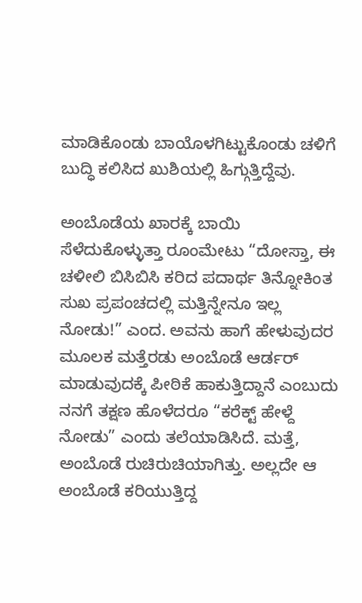ಮಾಡಿಕೊಂಡು ಬಾಯೊಳಗಿಟ್ಟುಕೊಂಡು ಚಳಿಗೆ ಬುದ್ಧಿ ಕಲಿಸಿದ ಖುಶಿಯಲ್ಲಿ ಹಿಗ್ಗುತ್ತಿದ್ದೆವು.

ಅಂಬೊಡೆಯ ಖಾರಕ್ಕೆ ಬಾಯಿ ಸೆಳೆದುಕೊಳ್ಳುತ್ತಾ ರೂಂಮೇಟು “ದೋಸ್ತಾ, ಈ ಚಳೀಲಿ ಬಿಸಿಬಿಸಿ ಕರಿದ ಪದಾರ್ಥ ತಿನ್ನೋಕಿಂತ ಸುಖ ಪ್ರಪಂಚದಲ್ಲಿ ಮತ್ತಿನ್ನೇನೂ ಇಲ್ಲ ನೋಡು!” ಎಂದ. ಅವನು ಹಾಗೆ ಹೇಳುವುದರ ಮೂಲಕ ಮತ್ತೆರಡು ಅಂಬೊಡೆ ಆರ್ಡರ್ ಮಾಡುವುದಕ್ಕೆ ಪೀಠಿಕೆ ಹಾಕುತ್ತಿದ್ದಾನೆ ಎಂಬುದು ನನಗೆ ತಕ್ಷಣ ಹೊಳೆದರೂ “ಕರೆಕ್ಟ್ ಹೇಳ್ದೆ ನೋಡು” ಎಂದು ತಲೆಯಾಡಿಸಿದೆ. ಮತ್ತೆ, ಅಂಬೊಡೆ ರುಚಿರುಚಿಯಾಗಿತ್ತು. ಅಲ್ಲದೇ ಆ ಅಂಬೊಡೆ ಕರಿಯುತ್ತಿದ್ದ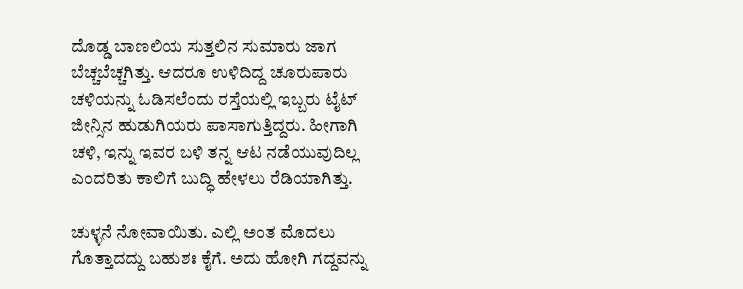ದೊಡ್ಡ ಬಾಣಲಿಯ ಸುತ್ತಲಿನ ಸುಮಾರು ಜಾಗ ಬೆಚ್ಚಬೆಚ್ಚಗಿತ್ತು. ಆದರೂ ಉಳಿದಿದ್ದ ಚೂರುಪಾರು ಚಳಿಯನ್ನು ಓಡಿಸಲೆಂದು ರಸ್ತೆಯಲ್ಲಿ ಇಬ್ಬರು ಟೈಟ್ ಜೀನ್ಸಿನ ಹುಡುಗಿಯರು ಪಾಸಾಗುತ್ತಿದ್ದರು. ಹೀಗಾಗಿ ಚಳಿ, ಇನ್ನು ಇವರ ಬಳಿ ತನ್ನ ಆಟ ನಡೆಯುವುದಿಲ್ಲ ಎಂದರಿತು ಕಾಲಿಗೆ ಬುದ್ಧಿ ಹೇಳಲು ರೆಡಿಯಾಗಿತ್ತು.

ಚುಳ್ಳನೆ ನೋವಾಯಿತು. ಎಲ್ಲಿ ಅಂತ ಮೊದಲು ಗೊತ್ತಾದದ್ದು ಬಹುಶಃ ಕೈಗೆ. ಅದು ಹೋಗಿ ಗದ್ದವನ್ನು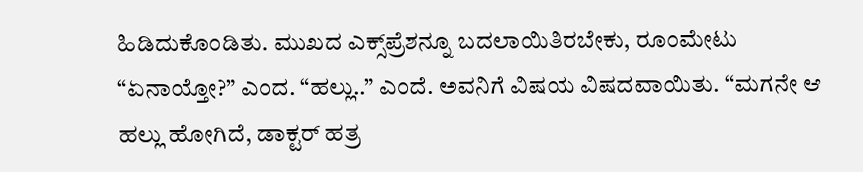ಹಿಡಿದುಕೊಂಡಿತು. ಮುಖದ ಎಕ್ಸ್‌ಪ್ರೆಶನ್ನೂ ಬದಲಾಯಿತಿರಬೇಕು, ರೂಂಮೇಟು “ಏನಾಯ್ತೋ?” ಎಂದ. “ಹಲ್ಲು..” ಎಂದೆ. ಅವನಿಗೆ ವಿಷಯ ವಿಷದವಾಯಿತು. “ಮಗನೇ ಆ ಹಲ್ಲು ಹೋಗಿದೆ, ಡಾಕ್ಟರ್ ಹತ್ರ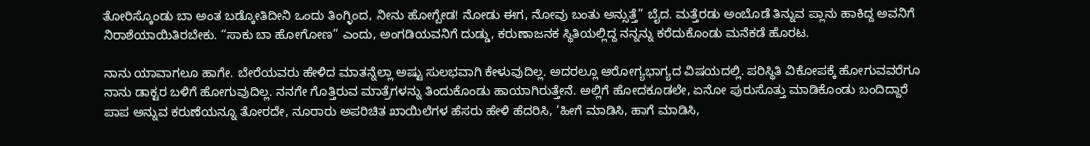ತೋರಿಸ್ಕೊಂಡು ಬಾ ಅಂತ ಬಡ್ಕೋತಿದೀನಿ ಒಂದು ತಿಂಗ್ಳಿಂದ, ನೀನು ಹೋಗ್ಬೇಡ! ನೋಡು ಈಗ, ನೋವು ಬಂತು ಅನ್ಸುತ್ತೆ” ಬೈದ. ಮತ್ತೆರಡು ಅಂಬೊಡೆ ತಿನ್ನುವ ಪ್ಲಾನು ಹಾಕಿದ್ದ ಅವನಿಗೆ ನಿರಾಶೆಯಾಯಿತಿರಬೇಕು. “ಸಾಕು ಬಾ ಹೋಗೋಣ” ಎಂದು, ಅಂಗಡಿಯವನಿಗೆ ದುಡ್ಡು, ಕರುಣಾಜನಕ ಸ್ಥಿತಿಯಲ್ಲಿದ್ದ ನನ್ನನ್ನು ಕರೆದುಕೊಂಡು ಮನೆಕಡೆ ಹೊರಟ.

ನಾನು ಯಾವಾಗಲೂ ಹಾಗೇ. ಬೇರೆಯವರು ಹೇಳಿದ ಮಾತನ್ನೆಲ್ಲಾ ಅಷ್ಟು ಸುಲಭವಾಗಿ ಕೇಳುವುದಿಲ್ಲ. ಅದರಲ್ಲೂ ಆರೋಗ್ಯಭಾಗ್ಯದ ವಿಷಯದಲ್ಲಿ. ಪರಿಸ್ಥಿತಿ ವಿಕೋಪಕ್ಕೆ ಹೋಗುವವರೆಗೂ ನಾನು ಡಾಕ್ಟರ ಬಳಿಗೆ ಹೋಗುವುದಿಲ್ಲ. ನನಗೇ ಗೊತ್ತಿರುವ ಮಾತ್ರೆಗಳನ್ನು ತಿಂದುಕೊಂಡು ಹಾಯಾಗಿರುತ್ತೇನೆ. ಅಲ್ಲಿಗೆ ಹೋದಕೂಡಲೇ, ಏನೋ ಪುರುಸೊತ್ತು ಮಾಡಿಕೊಂಡು ಬಂದಿದ್ದಾರೆ ಪಾಪ ಅನ್ನುವ ಕರುಣೆಯನ್ನೂ ತೋರದೇ, ನೂರಾರು ಅಪರಿಚಿತ ಖಾಯಿಲೆಗಳ ಹೆಸರು ಹೇಳಿ ಹೆದರಿಸಿ, ‘ಹೀಗೆ ಮಾಡಿಸಿ, ಹಾಗೆ ಮಾಡಿಸಿ,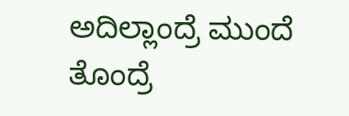ಅದಿಲ್ಲಾಂದ್ರೆ ಮುಂದೆ ತೊಂದ್ರೆ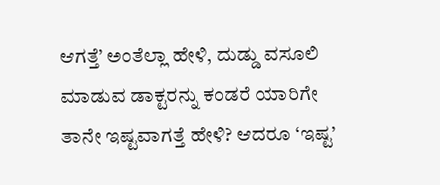ಆಗತ್ತೆ’ ಅಂತೆಲ್ಲಾ ಹೇಳಿ, ದುಡ್ಡು ವಸೂಲಿ ಮಾಡುವ ಡಾಕ್ಟರನ್ನು ಕಂಡರೆ ಯಾರಿಗೇ ತಾನೇ ಇಷ್ಟವಾಗತ್ತೆ ಹೇಳಿ? ಆದರೂ ‘ಇಷ್ಟ’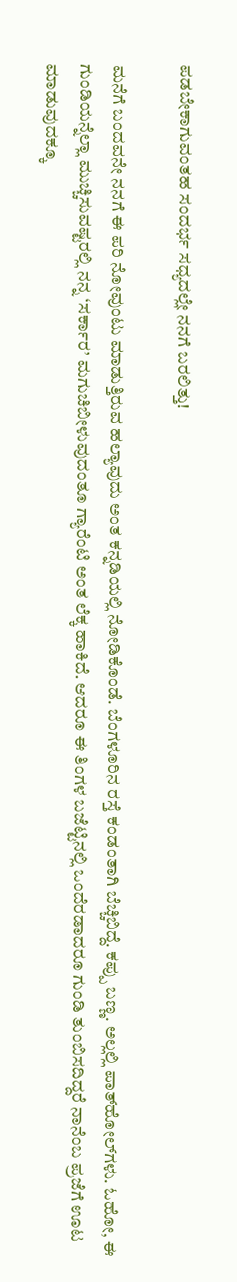ಪಡಬೇಕಾಗುವಂತಹ ಸಂದರ್ಭ ಸಧ್ಯದಲ್ಲೇ ನನಗೆ ಬರಲಿತ್ತು!

ಮನೆಗೆ ಬಂದವನೇ ನನಗೆ ಈ ಪರಿ ನೋವುಂಟು ಮಾಡುತ್ತಿರುವ ಹಲ್ಯಾವುದು ಅಂತ ಕನ್ನಡಿಯಲ್ಲಿ ನೋಡಿಕೊಂಡೆ. ಬೆಂಗಳೂರಿನ ರಸ್ತೆ ಕಂಡಂತಾಗಿ ಬೆಚ್ಚಿಬಿದ್ದೆ. ಕಪ್ಪು ಬಣ್ಣ. ಅಲ್ಲಲ್ಲಿ ಪಾತ್‌ಹೋಲ್‌ಗಳು. ಓಹೋ, ಈ ಗುಂಡಿಯನ್ನೆಲ್ಲಾ ಮುಚ್ಚಿಸುವಷ್ಟರಲ್ಲಿ ನನ್ನ ‘ಸರ್ಕಾರ’ ಮಗುಚಿಬೀಳುವುದಂತೂ ಗ್ಯಾರೆಂಟಿ ಅಂತ ಲೆಕ್ಕ ಹಾಕಿದೆ. ಆದರೂ ಈ ತಿಂಗಳ ಬಜೆಟ್ಟಿನಲ್ಲಿ ಒಂದೆರಡಾದರೂ ಗುಂಡಿ ತುಂಬಿಸದಿದ್ದರೆ ನಾನೆಂಬ ಪ್ರಜೆಗೆ ಊಟ ಮಾಡುವುದಕ್ಕೂ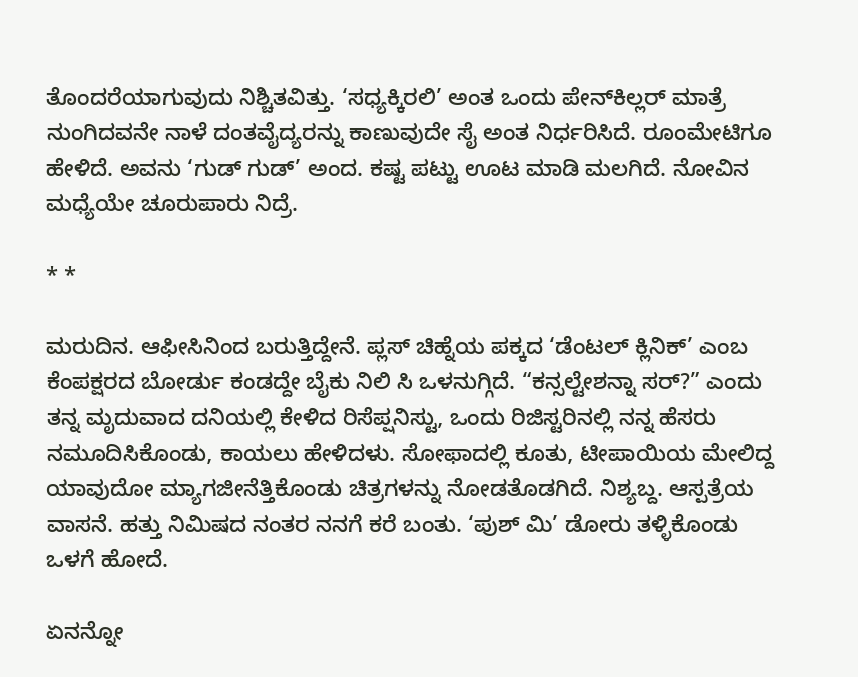ತೊಂದರೆಯಾಗುವುದು ನಿಶ್ಚಿತವಿತ್ತು. ‘ಸಧ್ಯಕ್ಕಿರಲಿ’ ಅಂತ ಒಂದು ಪೇನ್‌ಕಿಲ್ಲರ್ ಮಾತ್ರೆ ನುಂಗಿದವನೇ ನಾಳೆ ದಂತವೈದ್ಯರನ್ನು ಕಾಣುವುದೇ ಸೈ ಅಂತ ನಿರ್ಧರಿಸಿದೆ. ರೂಂಮೇಟಿಗೂ ಹೇಳಿದೆ. ಅವನು ‘ಗುಡ್ ಗುಡ್’ ಅಂದ. ಕಷ್ಟ ಪಟ್ಟು ಊಟ ಮಾಡಿ ಮಲಗಿದೆ. ನೋವಿನ ಮಧ್ಯೆಯೇ ಚೂರುಪಾರು ನಿದ್ರೆ.

* *

ಮರುದಿನ. ಆಫೀಸಿನಿಂದ ಬರುತ್ತಿದ್ದೇನೆ. ಪ್ಲಸ್ ಚಿಹ್ನೆಯ ಪಕ್ಕದ ‘ಡೆಂಟಲ್ ಕ್ಲಿನಿಕ್’ ಎಂಬ ಕೆಂಪಕ್ಷರದ ಬೋರ್ಡು ಕಂಡದ್ದೇ ಬೈಕು ನಿಲಿ ಸಿ ಒಳನುಗ್ಗಿದೆ. “ಕನ್ಸಲ್ಟೇಶನ್ನಾ ಸರ್?” ಎಂದು ತನ್ನ ಮೃದುವಾದ ದನಿಯಲ್ಲಿ ಕೇಳಿದ ರಿಸೆಪ್ಷನಿಸ್ಟು, ಒಂದು ರಿಜಿಸ್ಟರಿನಲ್ಲಿ ನನ್ನ ಹೆಸರು ನಮೂದಿಸಿಕೊಂಡು, ಕಾಯಲು ಹೇಳಿದಳು. ಸೋಫಾದಲ್ಲಿ ಕೂತು, ಟೀಪಾಯಿಯ ಮೇಲಿದ್ದ ಯಾವುದೋ ಮ್ಯಾಗಜೀನೆತ್ತಿಕೊಂಡು ಚಿತ್ರಗಳನ್ನು ನೋಡತೊಡಗಿದೆ. ನಿಶ್ಯಬ್ದ. ಆಸ್ಪತ್ರೆಯ ವಾಸನೆ. ಹತ್ತು ನಿಮಿಷದ ನಂತರ ನನಗೆ ಕರೆ ಬಂತು. ‘ಪುಶ್ ಮಿ’ ಡೋರು ತಳ್ಳಿಕೊಂಡು ಒಳಗೆ ಹೋದೆ.

ಏನನ್ನೋ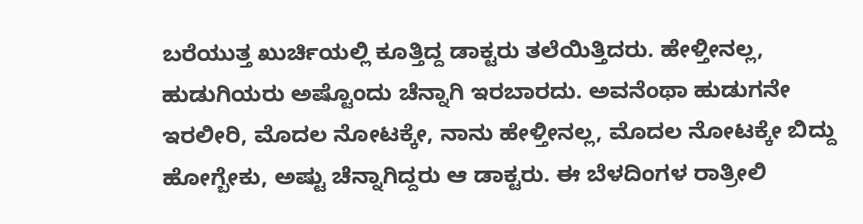ಬರೆಯುತ್ತ ಖುರ್ಚಿಯಲ್ಲಿ ಕೂತ್ತಿದ್ದ ಡಾಕ್ಟರು ತಲೆಯಿತ್ತಿದರು. ಹೇಳ್ತೀನಲ್ಲ, ಹುಡುಗಿಯರು ಅಷ್ಟೊಂದು ಚೆನ್ನಾಗಿ ಇರಬಾರದು. ಅವನೆಂಥಾ ಹುಡುಗನೇ ಇರಲೀರಿ, ಮೊದಲ ನೋಟಕ್ಕೇ, ನಾನು ಹೇಳ್ತೀನಲ್ಲ, ಮೊದಲ ನೋಟಕ್ಕೇ ಬಿದ್ದು ಹೋಗ್ಬೇಕು, ಅಷ್ಟು ಚೆನ್ನಾಗಿದ್ದರು ಆ ಡಾಕ್ಟರು. ಈ ಬೆಳದಿಂಗಳ ರಾತ್ರೀಲಿ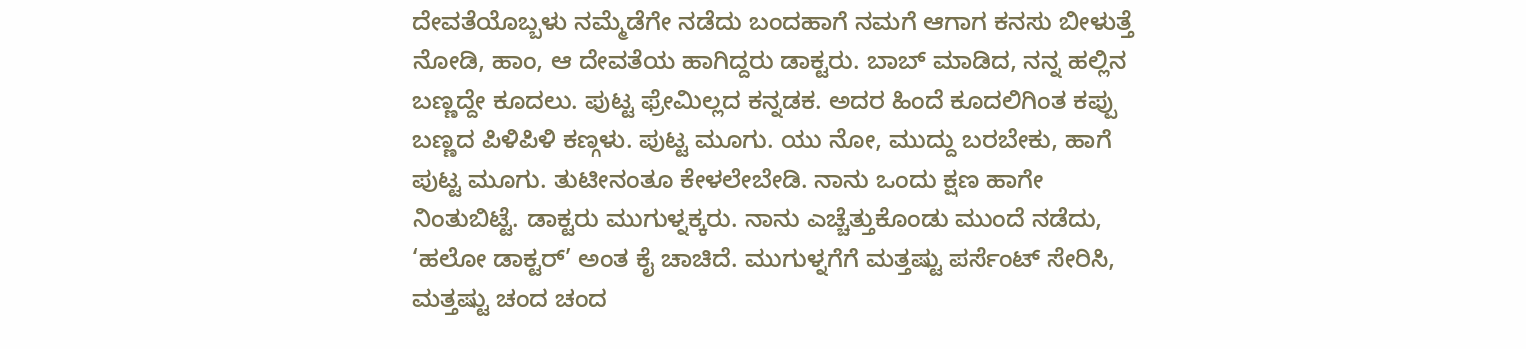ದೇವತೆಯೊಬ್ಬಳು ನಮ್ಮೆಡೆಗೇ ನಡೆದು ಬಂದಹಾಗೆ ನಮಗೆ ಆಗಾಗ ಕನಸು ಬೀಳುತ್ತೆ ನೋಡಿ, ಹಾಂ, ಆ ದೇವತೆಯ ಹಾಗಿದ್ದರು ಡಾಕ್ಟರು. ಬಾಬ್ ಮಾಡಿದ, ನನ್ನ ಹಲ್ಲಿನ ಬಣ್ಣದ್ದೇ ಕೂದಲು. ಪುಟ್ಟ ಫ್ರೇಮಿಲ್ಲದ ಕನ್ನಡಕ. ಅದರ ಹಿಂದೆ ಕೂದಲಿಗಿಂತ ಕಪ್ಪು ಬಣ್ಣದ ಪಿಳಿಪಿಳಿ ಕಣ್ಗಳು. ಪುಟ್ಟ ಮೂಗು. ಯು ನೋ, ಮುದ್ದು ಬರಬೇಕು, ಹಾಗೆ ಪುಟ್ಟ ಮೂಗು. ತುಟೀನಂತೂ ಕೇಳಲೇಬೇಡಿ. ನಾನು ಒಂದು ಕ್ಷಣ ಹಾಗೇ ನಿಂತುಬಿಟ್ಟೆ. ಡಾಕ್ಟರು ಮುಗುಳ್ನಕ್ಕರು. ನಾನು ಎಚ್ಚೆತ್ತುಕೊಂಡು ಮುಂದೆ ನಡೆದು, ‘ಹಲೋ ಡಾಕ್ಟರ್’ ಅಂತ ಕೈ ಚಾಚಿದೆ. ಮುಗುಳ್ನಗೆಗೆ ಮತ್ತಷ್ಟು ಪರ್ಸೆಂಟ್ ಸೇರಿಸಿ, ಮತ್ತಷ್ಟು ಚಂದ ಚಂದ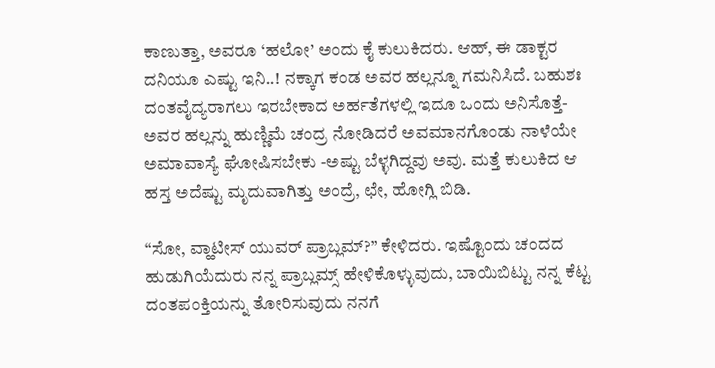ಕಾಣುತ್ತಾ, ಅವರೂ ‘ಹಲೋ’ ಅಂದು ಕೈ ಕುಲುಕಿದರು. ಆಹ್, ಈ ಡಾಕ್ಟರ ದನಿಯೂ ಎಷ್ಟು ಇನಿ..! ನಕ್ಕಾಗ ಕಂಡ ಅವರ ಹಲ್ಲನ್ನೂ ಗಮನಿಸಿದೆ. ಬಹುಶಃ ದಂತವೈದ್ಯರಾಗಲು ಇರಬೇಕಾದ ಅರ್ಹತೆಗಳಲ್ಲಿ ಇದೂ ಒಂದು ಅನಿಸೊತ್ತೆ- ಅವರ ಹಲ್ಲನ್ನು ಹುಣ್ಣಿಮೆ ಚಂದ್ರ ನೋಡಿದರೆ ಅವಮಾನಗೊಂಡು ನಾಳೆಯೇ ಅಮಾವಾಸ್ಯೆ ಘೋಷಿಸಬೇಕು -ಅಷ್ಟು ಬೆಳ್ಳಗಿದ್ದವು ಅವು. ಮತ್ತೆ ಕುಲುಕಿದ ಆ ಹಸ್ತ ಅದೆಷ್ಟು ಮೃದುವಾಗಿತ್ತು ಅಂದ್ರೆ, ಛೇ, ಹೋಗ್ಲಿ ಬಿಡಿ.

“ಸೋ, ವ್ಹಾಟೀಸ್ ಯುವರ್ ಪ್ರಾಬ್ಲಮ್?” ಕೇಳಿದರು. ಇಷ್ಟೊಂದು ಚಂದದ ಹುಡುಗಿಯೆದುರು ನನ್ನ ಪ್ರಾಬ್ಲಮ್ಸ್ ಹೇಳಿಕೊಳ್ಳುವುದು, ಬಾಯಿಬಿಟ್ಟು ನನ್ನ ಕೆಟ್ಟ ದಂತಪಂಕ್ತಿಯನ್ನು ತೋರಿಸುವುದು ನನಗೆ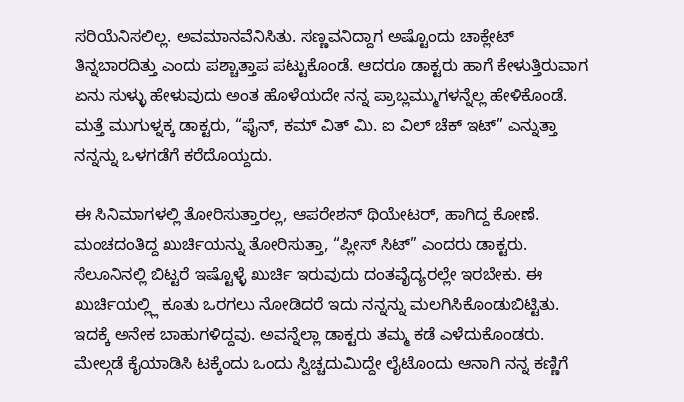ಸರಿಯೆನಿಸಲಿಲ್ಲ. ಅವಮಾನವೆನಿಸಿತು. ಸಣ್ಣವನಿದ್ದಾಗ ಅಷ್ಟೊಂದು ಚಾಕ್ಲೇಟ್ ತಿನ್ನಬಾರದಿತ್ತು ಎಂದು ಪಶ್ಚಾತ್ತಾಪ ಪಟ್ಟುಕೊಂಡೆ. ಆದರೂ ಡಾಕ್ಟರು ಹಾಗೆ ಕೇಳುತ್ತಿರುವಾಗ ಏನು ಸುಳ್ಳು ಹೇಳುವುದು ಅಂತ ಹೊಳೆಯದೇ ನನ್ನ ಪ್ರಾಬ್ಲಮ್ಮುಗಳನ್ನೆಲ್ಲ ಹೇಳಿಕೊಂಡೆ. ಮತ್ತೆ ಮುಗುಳ್ನಕ್ಕ ಡಾಕ್ಟರು, “ಫೈನ್, ಕಮ್ ವಿತ್ ಮಿ. ಐ ವಿಲ್ ಚೆಕ್ ಇಟ್” ಎನ್ನುತ್ತಾ ನನ್ನನ್ನು ಒಳಗಡೆಗೆ ಕರೆದೊಯ್ದದು.

ಈ ಸಿನಿಮಾಗಳಲ್ಲಿ ತೋರಿಸುತ್ತಾರಲ್ಲ, ಆಪರೇಶನ್ ಥಿಯೇಟರ್, ಹಾಗಿದ್ದ ಕೋಣೆ. ಮಂಚದಂತಿದ್ದ ಖುರ್ಚಿಯನ್ನು ತೋರಿಸುತ್ತಾ, “ಪ್ಲೀಸ್ ಸಿಟ್” ಎಂದರು ಡಾಕ್ಟರು. ಸೆಲೂನಿನಲ್ಲಿ ಬಿಟ್ಟರೆ ಇಷ್ಟೊಳ್ಳೆ ಖುರ್ಚಿ ಇರುವುದು ದಂತವೈದ್ಯರಲ್ಲೇ ಇರಬೇಕು. ಈ ಖುರ್ಚಿಯಲ್ಲ್ಲಿ ಕೂತು ಒರಗಲು ನೋಡಿದರೆ ಇದು ನನ್ನನ್ನು ಮಲಗಿಸಿಕೊಂಡುಬಿಟ್ಟಿತು. ಇದಕ್ಕೆ ಅನೇಕ ಬಾಹುಗಳಿದ್ದವು. ಅವನ್ನೆಲ್ಲಾ ಡಾಕ್ಟರು ತಮ್ಮ ಕಡೆ ಎಳೆದುಕೊಂಡರು. ಮೇಲ್ಗಡೆ ಕೈಯಾಡಿಸಿ ಟಕ್ಕೆಂದು ಒಂದು ಸ್ವಿಚ್ಚದುಮಿದ್ದೇ ಲೈಟೊಂದು ಆನಾಗಿ ನನ್ನ ಕಣ್ಣಿಗೆ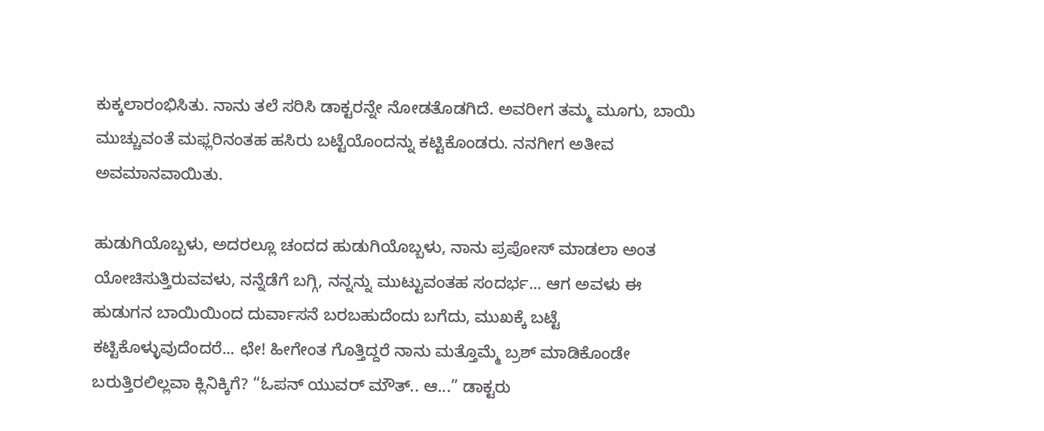ಕುಕ್ಕಲಾರಂಭಿಸಿತು. ನಾನು ತಲೆ ಸರಿಸಿ ಡಾಕ್ಟರನ್ನೇ ನೋಡತೊಡಗಿದೆ. ಅವರೀಗ ತಮ್ಮ ಮೂಗು, ಬಾಯಿ ಮುಚ್ಚುವಂತೆ ಮಫ್ಲರಿನಂತಹ ಹಸಿರು ಬಟ್ಟೆಯೊಂದನ್ನು ಕಟ್ಟಿಕೊಂಡರು. ನನಗೀಗ ಅತೀವ ಅವಮಾನವಾಯಿತು.

ಹುಡುಗಿಯೊಬ್ಬಳು, ಅದರಲ್ಲೂ ಚಂದದ ಹುಡುಗಿಯೊಬ್ಬಳು, ನಾನು ಪ್ರಪೋಸ್ ಮಾಡಲಾ ಅಂತ ಯೋಚಿಸುತ್ತಿರುವವಳು, ನನ್ನೆಡೆಗೆ ಬಗ್ಗಿ, ನನ್ನನ್ನು ಮುಟ್ಟುವಂತಹ ಸಂದರ್ಭ... ಆಗ ಅವಳು ಈ ಹುಡುಗನ ಬಾಯಿಯಿಂದ ದುರ್ವಾಸನೆ ಬರಬಹುದೆಂದು ಬಗೆದು, ಮುಖಕ್ಕೆ ಬಟ್ಟೆ ಕಟ್ಟಿಕೊಳ್ಳುವುದೆಂದರೆ... ಛೇ! ಹೀಗೇಂತ ಗೊತ್ತಿದ್ದರೆ ನಾನು ಮತ್ತೊಮ್ಮೆ ಬ್ರಶ್ ಮಾಡಿಕೊಂಡೇ ಬರುತ್ತಿರಲಿಲ್ಲವಾ ಕ್ಲಿನಿಕ್ಕಿಗೆ? “ಓಪನ್ ಯುವರ್ ಮೌತ್.. ಆ...” ಡಾಕ್ಟರು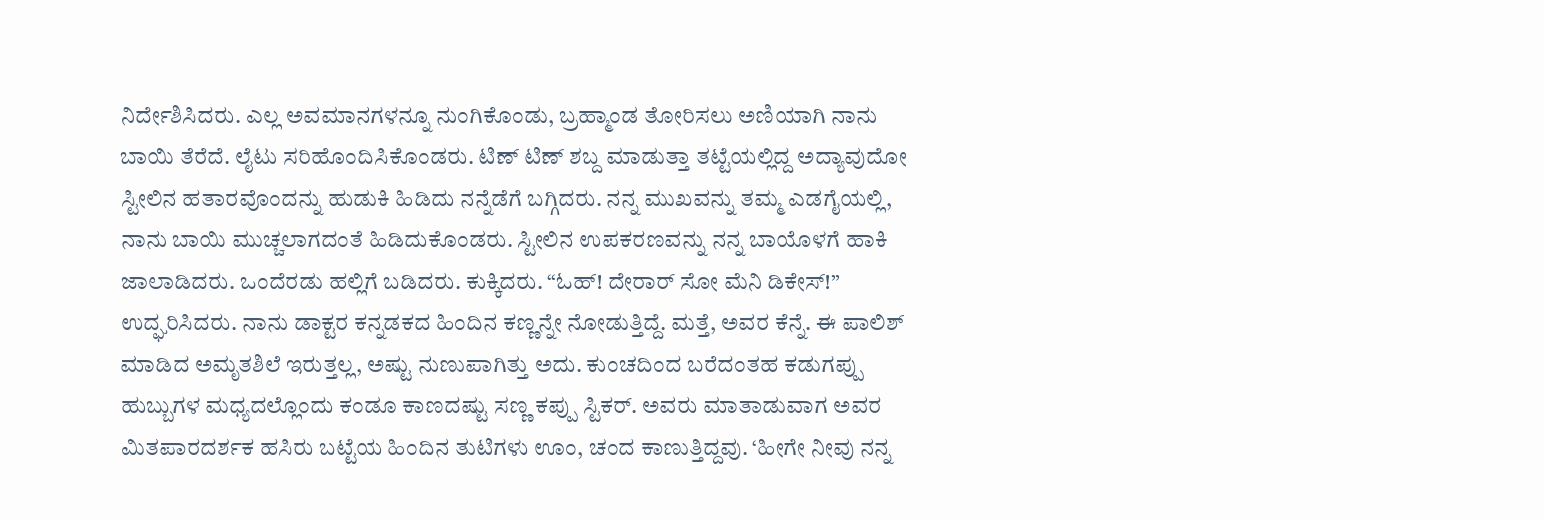ನಿರ್ದೇಶಿಸಿದರು. ಎಲ್ಲ ಅವಮಾನಗಳನ್ನೂ ನುಂಗಿಕೊಂಡು, ಬ್ರಹ್ಮಾಂಡ ತೋರಿಸಲು ಅಣಿಯಾಗಿ ನಾನು ಬಾಯಿ ತೆರೆದೆ. ಲೈಟು ಸರಿಹೊಂದಿಸಿಕೊಂಡರು. ಟಿಣ್ ಟಿಣ್ ಶಬ್ದ ಮಾಡುತ್ತಾ ತಟ್ಟೆಯಲ್ಲಿದ್ದ ಅದ್ಯಾವುದೋ ಸ್ಟೀಲಿನ ಹತಾರವೊಂದನ್ನು ಹುಡುಕಿ ಹಿಡಿದು ನನ್ನೆಡೆಗೆ ಬಗ್ಗಿದರು. ನನ್ನ ಮುಖವನ್ನು ತಮ್ಮ ಎಡಗೈಯಲ್ಲಿ, ನಾನು ಬಾಯಿ ಮುಚ್ಚಲಾಗದಂತೆ ಹಿಡಿದುಕೊಂಡರು. ಸ್ಟೀಲಿನ ಉಪಕರಣವನ್ನು ನನ್ನ ಬಾಯೊಳಗೆ ಹಾಕಿ ಜಾಲಾಡಿದರು. ಒಂದೆರಡು ಹಲ್ಲಿಗೆ ಬಡಿದರು. ಕುಕ್ಕಿದರು. “ಓಹ್! ದೇರಾರ್ ಸೋ ಮೆನಿ ಡಿಕೇಸ್!” ಉದ್ಘರಿಸಿದರು. ನಾನು ಡಾಕ್ಟರ ಕನ್ನಡಕದ ಹಿಂದಿನ ಕಣ್ಣನ್ನೇ ನೋಡುತ್ತಿದ್ದೆ. ಮತ್ತೆ, ಅವರ ಕೆನ್ನೆ. ಈ ಪಾಲಿಶ್ ಮಾಡಿದ ಅಮೃತಶಿಲೆ ಇರುತ್ತಲ್ಲ, ಅಷ್ಟು ನುಣುಪಾಗಿತ್ತು ಅದು. ಕುಂಚದಿಂದ ಬರೆದಂತಹ ಕಡುಗಪ್ಪು ಹುಬ್ಬುಗಳ ಮಧ್ಯದಲ್ಲೊಂದು ಕಂಡೂ ಕಾಣದಷ್ಟು ಸಣ್ಣ ಕಪ್ಪು ಸ್ಟಿಕರ್. ಅವರು ಮಾತಾಡುವಾಗ ಅವರ ಮಿತಪಾರದರ್ಶಕ ಹಸಿರು ಬಟ್ಟೆಯ ಹಿಂದಿನ ತುಟಿಗಳು ಊಂ, ಚಂದ ಕಾಣುತ್ತಿದ್ದವು. ‘ಹೀಗೇ ನೀವು ನನ್ನ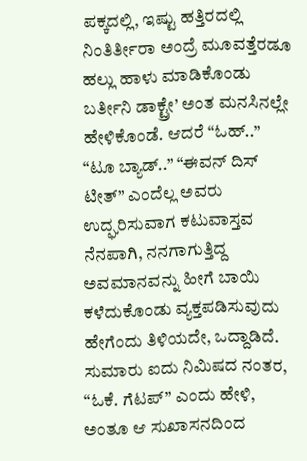ಪಕ್ಕದಲ್ಲಿ, ಇಷ್ಟು ಹತ್ತಿರದಲ್ಲಿ ನಿಂತಿರ್ತೀರಾ ಅಂದ್ರೆ ಮೂವತ್ತೆರಡೂ ಹಲ್ಲು ಹಾಳು ಮಾಡಿಕೊಂಡು ಬರ್ತೀನಿ ಡಾಕ್ಟ್ರೇ’ ಅಂತ ಮನಸಿನಲ್ಲೇ ಹೇಳಿಕೊಂಡೆ. ಆದರೆ “ಓಹ್..” “ಟೂ ಬ್ಯಾಡ್..” “ಈವನ್ ದಿಸ್ ಟೀತ್” ಎಂದೆಲ್ಲ ಅವರು ಉದ್ಘರಿಸುವಾಗ ಕಟುವಾಸ್ತವ ನೆನಪಾಗಿ, ನನಗಾಗುತ್ತಿದ್ದ ಅವಮಾನವನ್ನು ಹೀಗೆ ಬಾಯಿ ಕಳೆದುಕೊಂಡು ವ್ಯಕ್ತಪಡಿಸುವುದು ಹೇಗೆಂದು ತಿಳಿಯದೇ, ಒದ್ದಾಡಿದೆ. ಸುಮಾರು ಐದು ನಿಮಿಷದ ನಂತರ, “ಓಕೆ. ಗೆಟಪ್” ಎಂದು ಹೇಳಿ, ಅಂತೂ ಆ ಸುಖಾಸನದಿಂದ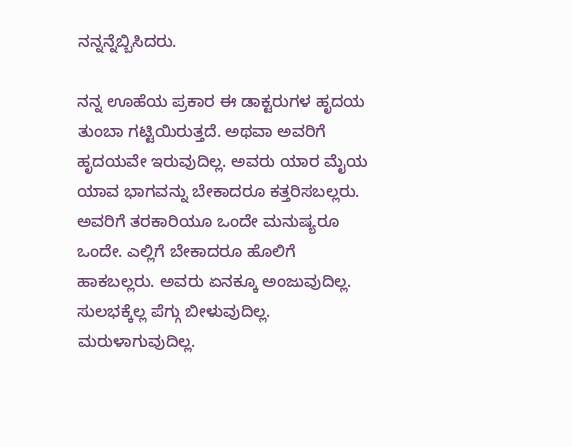ನನ್ನನ್ನೆಬ್ಬಿಸಿದರು.

ನನ್ನ ಊಹೆಯ ಪ್ರಕಾರ ಈ ಡಾಕ್ಟರುಗಳ ಹೃದಯ ತುಂಬಾ ಗಟ್ಟಿಯಿರುತ್ತದೆ. ಅಥವಾ ಅವರಿಗೆ ಹೃದಯವೇ ಇರುವುದಿಲ್ಲ. ಅವರು ಯಾರ ಮೈಯ ಯಾವ ಭಾಗವನ್ನು ಬೇಕಾದರೂ ಕತ್ತರಿಸಬಲ್ಲರು. ಅವರಿಗೆ ತರಕಾರಿಯೂ ಒಂದೇ ಮನುಷ್ಯರೂ ಒಂದೇ. ಎಲ್ಲಿಗೆ ಬೇಕಾದರೂ ಹೊಲಿಗೆ ಹಾಕಬಲ್ಲರು. ಅವರು ಏನಕ್ಕೂ ಅಂಜುವುದಿಲ್ಲ. ಸುಲಭಕ್ಕೆಲ್ಲ ಪೆಗ್ಗು ಬೀಳುವುದಿಲ್ಲ. ಮರುಳಾಗುವುದಿಲ್ಲ.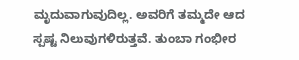ಮೃದುವಾಗುವುದಿಲ್ಲ. ಅವರಿಗೆ ತಮ್ಮದೇ ಆದ ಸ್ಪಷ್ಟ ನಿಲುವುಗಳಿರುತ್ತವೆ. ತುಂಬಾ ಗಂಭೀರ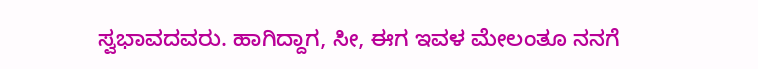ಸ್ವಭಾವದವರು. ಹಾಗಿದ್ದಾಗ, ಸೀ, ಈಗ ಇವಳ ಮೇಲಂತೂ ನನಗೆ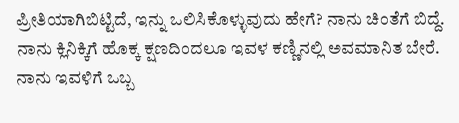ಪ್ರೀತಿಯಾಗಿಬಿಟ್ಟಿದೆ, ಇನ್ನು ಒಲಿಸಿಕೊಳ್ಳುವುದು ಹೇಗೆ? ನಾನು ಚಿಂತೆಗೆ ಬಿದ್ದೆ. ನಾನು ಕ್ಲಿನಿಕ್ಕಿಗೆ ಹೊಕ್ಕ ಕ್ಷಣದಿಂದಲೂ ಇವಳ ಕಣ್ಣಿನಲ್ಲಿ ಅವಮಾನಿತ ಬೇರೆ. ನಾನು ಇವಳಿಗೆ ಒಬ್ಬ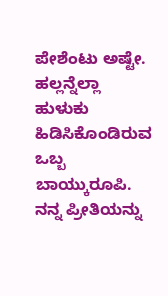ಪೇಶೆಂಟು ಅಷ್ಟೇ. ಹಲ್ಲನ್ನೆಲ್ಲಾ ಹುಳುಕು ಹಿಡಿಸಿಕೊಂಡಿರುವ ಒಬ್ಬ ಬಾಯ್ಕುರೂಪಿ. ನನ್ನ ಪ್ರೀತಿಯನ್ನು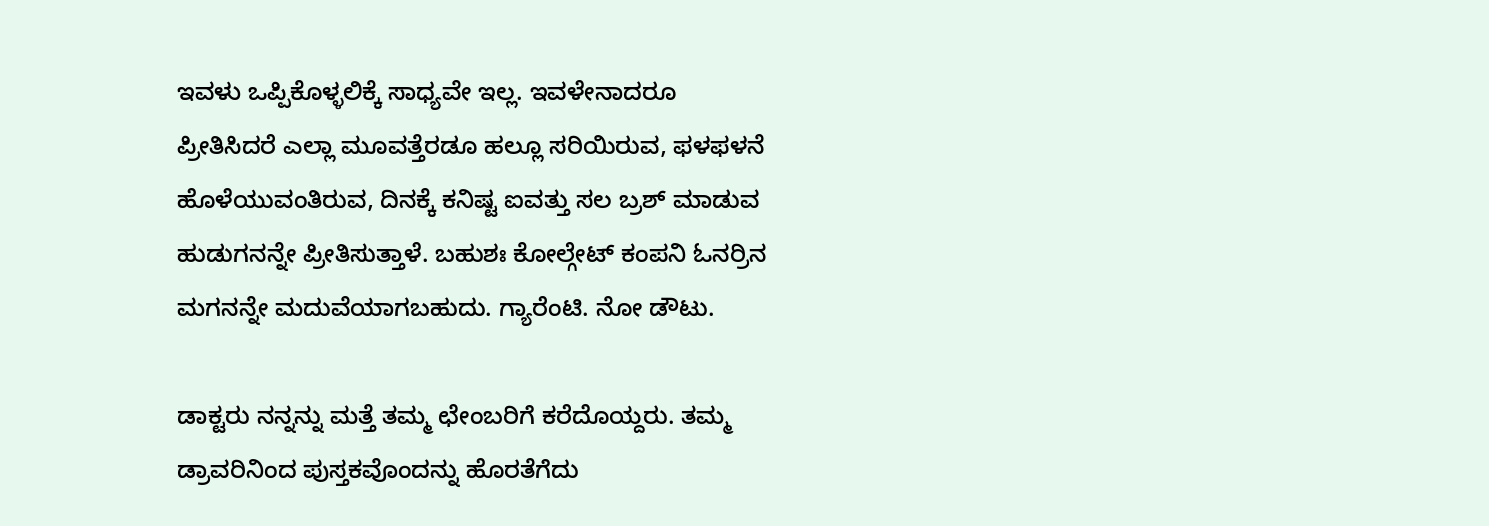ಇವಳು ಒಪ್ಪಿಕೊಳ್ಳಲಿಕ್ಕೆ ಸಾಧ್ಯವೇ ಇಲ್ಲ. ಇವಳೇನಾದರೂ ಪ್ರೀತಿಸಿದರೆ ಎಲ್ಲಾ ಮೂವತ್ತೆರಡೂ ಹಲ್ಲೂ ಸರಿಯಿರುವ, ಫಳಫಳನೆ ಹೊಳೆಯುವಂತಿರುವ, ದಿನಕ್ಕೆ ಕನಿಷ್ಟ ಐವತ್ತು ಸಲ ಬ್ರಶ್ ಮಾಡುವ ಹುಡುಗನನ್ನೇ ಪ್ರೀತಿಸುತ್ತಾಳೆ. ಬಹುಶಃ ಕೋಲ್ಗೇಟ್ ಕಂಪನಿ ಓನರ್ರಿನ ಮಗನನ್ನೇ ಮದುವೆಯಾಗಬಹುದು. ಗ್ಯಾರೆಂಟಿ. ನೋ ಡೌಟು.

ಡಾಕ್ಟರು ನನ್ನನ್ನು ಮತ್ತೆ ತಮ್ಮ ಛೇಂಬರಿಗೆ ಕರೆದೊಯ್ದರು. ತಮ್ಮ ಡ್ರಾವರಿನಿಂದ ಪುಸ್ತಕವೊಂದನ್ನು ಹೊರತೆಗೆದು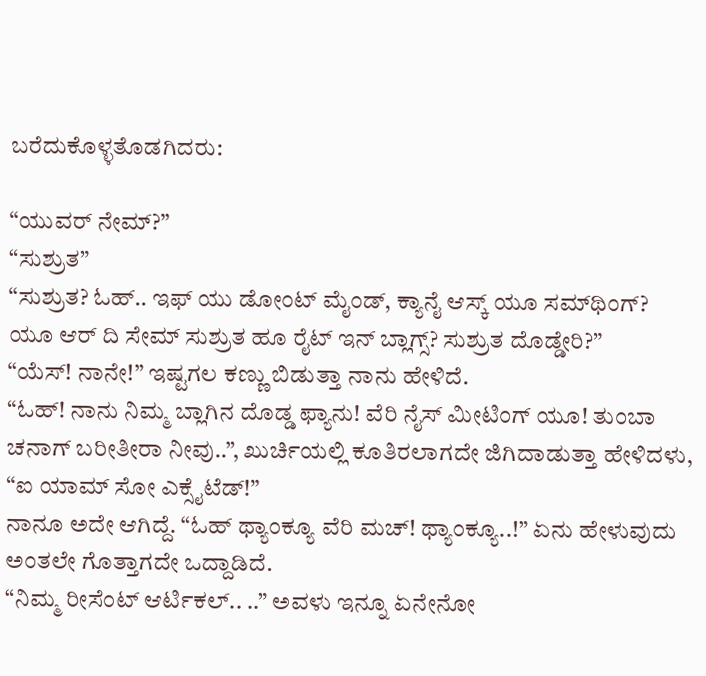ಬರೆದುಕೊಳ್ಳತೊಡಗಿದರು:

“ಯುವರ್ ನೇಮ್?”
“ಸುಶ್ರುತ”
“ಸುಶ್ರುತ? ಓಹ್.. ಇಫ್ ಯು ಡೋಂಟ್ ಮೈಂಡ್, ಕ್ಯಾನೈ ಆಸ್ಕ್ ಯೂ ಸಮ್‌ಥಿಂಗ್? ಯೂ ಆರ್ ದಿ ಸೇಮ್ ಸುಶ್ರುತ ಹೂ ರೈಟ್ ಇನ್ ಬ್ಲಾಗ್ಸ್? ಸುಶ್ರುತ ದೊಡ್ಡೇರಿ?”
“ಯೆಸ್! ನಾನೇ!” ಇಷ್ಟಗಲ ಕಣ್ಣು ಬಿಡುತ್ತಾ ನಾನು ಹೇಳಿದೆ.
“ಓಹ್! ನಾನು ನಿಮ್ಮ ಬ್ಲಾಗಿನ ದೊಡ್ಡ ಫ್ಯಾನು! ವೆರಿ ನೈಸ್ ಮೀಟಿಂಗ್ ಯೂ! ತುಂಬಾ ಚನಾಗ್ ಬರೀತೀರಾ ನೀವು..”, ಖುರ್ಚಿಯಲ್ಲಿ ಕೂತಿರಲಾಗದೇ ಜಿಗಿದಾಡುತ್ತಾ ಹೇಳಿದಳು, “ಐ ಯಾಮ್ ಸೋ ಎಕ್ಸೈಟೆಡ್!”
ನಾನೂ ಅದೇ ಆಗಿದ್ದೆ. “ಓಹ್ ಥ್ಯಾಂಕ್ಯೂ ವೆರಿ ಮಚ್! ಥ್ಯಾಂಕ್ಯೂ..!” ಏನು ಹೇಳುವುದು ಅಂತಲೇ ಗೊತ್ತಾಗದೇ ಒದ್ದಾಡಿದೆ.
“ನಿಮ್ಮ ರೀಸೆಂಟ್ ಆರ್ಟಿಕಲ್.. ..” ಅವಳು ಇನ್ನೂ ಏನೇನೋ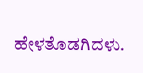ಹೇಳತೊಡಗಿದಳು.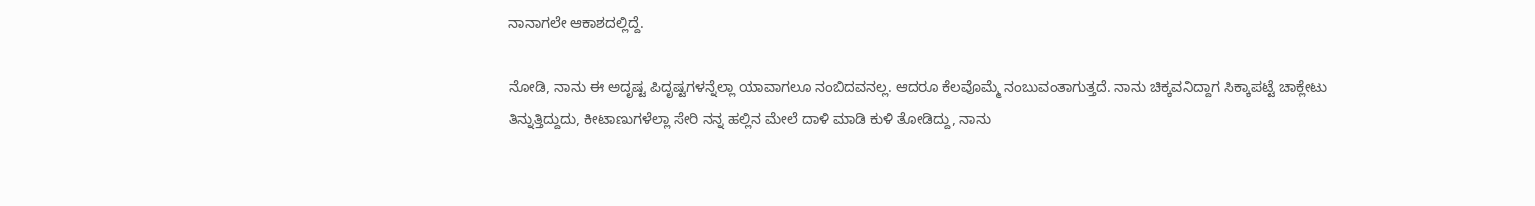ನಾನಾಗಲೇ ಆಕಾಶದಲ್ಲಿದ್ದೆ.

ನೋಡಿ, ನಾನು ಈ ಅದೃಷ್ಟ ಪಿದೃಷ್ಟಗಳನ್ನೆಲ್ಲಾ ಯಾವಾಗಲೂ ನಂಬಿದವನಲ್ಲ. ಆದರೂ ಕೆಲವೊಮ್ಮೆ ನಂಬುವಂತಾಗುತ್ತದೆ. ನಾನು ಚಿಕ್ಕವನಿದ್ದಾಗ ಸಿಕ್ಕಾಪಟ್ಟೆ ಚಾಕ್ಲೇಟು ತಿನ್ನುತ್ತಿದ್ದುದು, ಕೀಟಾಣುಗಳೆಲ್ಲಾ ಸೇರಿ ನನ್ನ ಹಲ್ಲಿನ ಮೇಲೆ ದಾಳಿ ಮಾಡಿ ಕುಳಿ ತೋಡಿದ್ದು, ನಾನು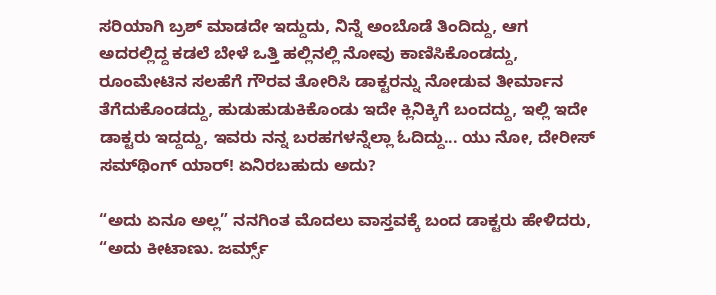ಸರಿಯಾಗಿ ಬ್ರಶ್ ಮಾಡದೇ ಇದ್ದುದು, ನಿನ್ನೆ ಅಂಬೊಡೆ ತಿಂದಿದ್ದು, ಆಗ ಅದರಲ್ಲಿದ್ದ ಕಡಲೆ ಬೇಳೆ ಒತ್ತಿ ಹಲ್ಲಿನಲ್ಲಿ ನೋವು ಕಾಣಿಸಿಕೊಂಡದ್ದು, ರೂಂಮೇಟಿನ ಸಲಹೆಗೆ ಗೌರವ ತೋರಿಸಿ ಡಾಕ್ಟರನ್ನು ನೋಡುವ ತೀರ್ಮಾನ ತೆಗೆದುಕೊಂಡದ್ದು, ಹುಡುಹುಡುಕಿಕೊಂಡು ಇದೇ ಕ್ಲಿನಿಕ್ಕಿಗೆ ಬಂದದ್ದು, ಇಲ್ಲಿ ಇದೇ ಡಾಕ್ಟರು ಇದ್ದದ್ದು, ಇವರು ನನ್ನ ಬರಹಗಳನ್ನೆಲ್ಲಾ ಓದಿದ್ದು... ಯು ನೋ, ದೇರೀಸ್ ಸಮ್‌ಥಿಂಗ್ ಯಾರ್! ಏನಿರಬಹುದು ಅದು?

“ಅದು ಏನೂ ಅಲ್ಲ” ನನಗಿಂತ ಮೊದಲು ವಾಸ್ತವಕ್ಕೆ ಬಂದ ಡಾಕ್ಟರು ಹೇಳಿದರು, “ಅದು ಕೀಟಾಣು. ಜರ್ಮ್ಸ್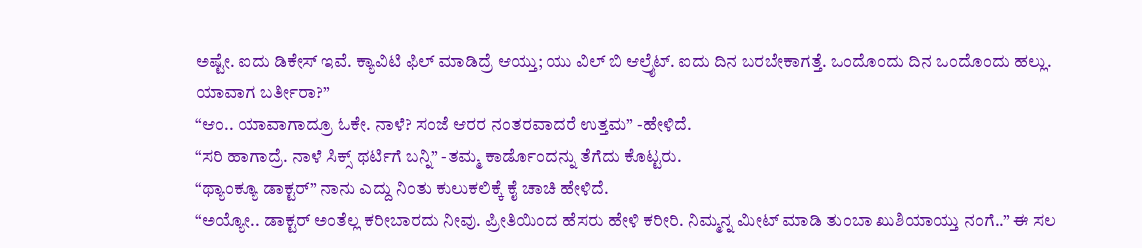ಅಷ್ಟೇ. ಐದು ಡಿಕೇಸ್ ಇವೆ. ಕ್ಯಾವಿಟಿ ಫಿಲ್ ಮಾಡಿದ್ರೆ ಆಯ್ತು; ಯು ವಿಲ್ ಬಿ ಆಲ್ರೈಟ್. ಐದು ದಿನ ಬರಬೇಕಾಗತ್ತೆ. ಒಂದೊಂದು ದಿನ ಒಂದೊಂದು ಹಲ್ಲು. ಯಾವಾಗ ಬರ್ತೀರಾ?”
“ಆಂ.. ಯಾವಾಗಾದ್ರೂ ಓಕೇ. ನಾಳೆ? ಸಂಜೆ ಆರರ ನಂತರವಾದರೆ ಉತ್ತಮ” -ಹೇಳಿದೆ.
“ಸರಿ ಹಾಗಾದ್ರೆ. ನಾಳೆ ಸಿಕ್ಸ್ ಥರ್ಟಿಗೆ ಬನ್ನಿ” -ತಮ್ಮ ಕಾರ್ಡೊಂದನ್ನು ತೆಗೆದು ಕೊಟ್ಟರು.
“ಥ್ಯಾಂಕ್ಯೂ ಡಾಕ್ಟರ್” ನಾನು ಎದ್ದು ನಿಂತು ಕುಲುಕಲಿಕ್ಕೆ ಕೈ ಚಾಚಿ ಹೇಳಿದೆ.
“ಅಯ್ಯೋ.. ಡಾಕ್ಟರ್ ಅಂತೆಲ್ಲ ಕರೀಬಾರದು ನೀವು. ಪ್ರೀತಿಯಿಂದ ಹೆಸರು ಹೇಳಿ ಕರೀರಿ. ನಿಮ್ಮನ್ನ ಮೀಟ್ ಮಾಡಿ ತುಂಬಾ ಖುಶಿಯಾಯ್ತು ನಂಗೆ..” ಈ ಸಲ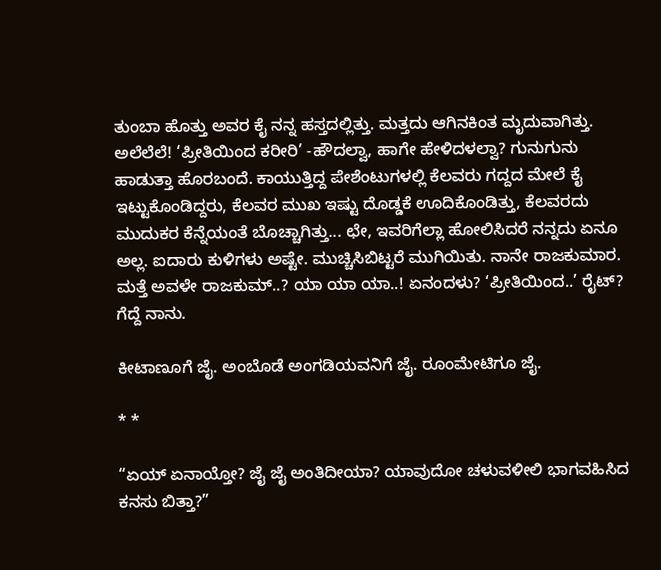ತುಂಬಾ ಹೊತ್ತು ಅವರ ಕೈ ನನ್ನ ಹಸ್ತದಲ್ಲಿತ್ತು. ಮತ್ತದು ಆಗಿನಕಿಂತ ಮೃದುವಾಗಿತ್ತು. ಅಲೆಲೆಲೆ! ‘ಪ್ರೀತಿಯಿಂದ ಕರೀರಿ’ -ಹೌದಲ್ವಾ, ಹಾಗೇ ಹೇಳಿದಳಲ್ವಾ? ಗುನುಗುನು ಹಾಡುತ್ತಾ ಹೊರಬಂದೆ. ಕಾಯುತ್ತಿದ್ದ ಪೇಶೆಂಟುಗಳಲ್ಲಿ ಕೆಲವರು ಗದ್ದದ ಮೇಲೆ ಕೈ ಇಟ್ಟುಕೊಂಡಿದ್ದರು, ಕೆಲವರ ಮುಖ ಇಷ್ಟು ದೊಡ್ಡಕೆ ಊದಿಕೊಂಡಿತ್ತು, ಕೆಲವರದು ಮುದುಕರ ಕೆನ್ನೆಯಂತೆ ಬೊಚ್ಚಾಗಿತ್ತು... ಛೇ, ಇವರಿಗೆಲ್ಲಾ ಹೋಲಿಸಿದರೆ ನನ್ನದು ಏನೂ ಅಲ್ಲ. ಐದಾರು ಕುಳಿಗಳು ಅಷ್ಟೇ. ಮುಚ್ಚಿಸಿಬಿಟ್ಟರೆ ಮುಗಿಯಿತು. ನಾನೇ ರಾಜಕುಮಾರ. ಮತ್ತೆ ಅವಳೇ ರಾಜಕುಮ್..? ಯಾ ಯಾ ಯಾ..! ಏನಂದಳು? ‘ಪ್ರೀತಿಯಿಂದ..’ ರೈಟ್? ಗೆದ್ದೆ ನಾನು.

ಕೀಟಾಣೂಗೆ ಜೈ. ಅಂಬೊಡೆ ಅಂಗಡಿಯವನಿಗೆ ಜೈ. ರೂಂಮೇಟಿಗೂ ಜೈ.

* *

“ಏಯ್ ಏನಾಯ್ತೋ? ಜೈ ಜೈ ಅಂತಿದೀಯಾ? ಯಾವುದೋ ಚಳುವಳೀಲಿ ಭಾಗವಹಿಸಿದ ಕನಸು ಬಿತ್ತಾ?”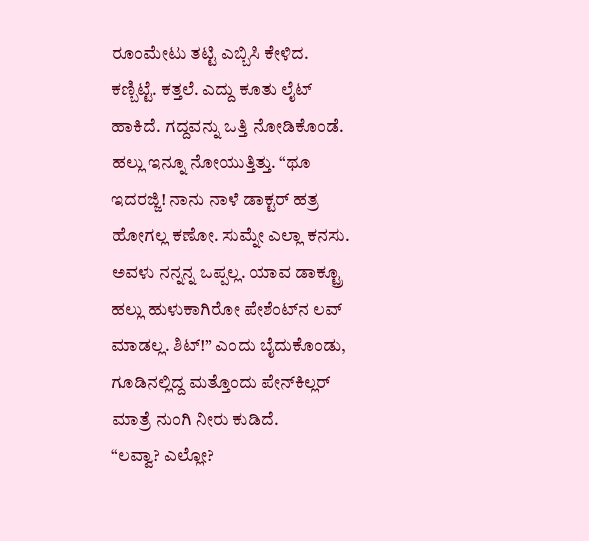ರೂಂಮೇಟು ತಟ್ಟಿ ಎಬ್ಬಿಸಿ ಕೇಳಿದ.
ಕಣ್ಬಿಟ್ಟೆ. ಕತ್ತಲೆ. ಎದ್ದು ಕೂತು ಲೈಟ್ ಹಾಕಿದೆ. ಗದ್ದವನ್ನು ಒತ್ತಿ ನೋಡಿಕೊಂಡೆ. ಹಲ್ಲು ಇನ್ನೂ ನೋಯುತ್ತಿತ್ತು. “ಥೂ ಇದರಜ್ಜಿ! ನಾನು ನಾಳೆ ಡಾಕ್ಟರ್ ಹತ್ರ ಹೋಗಲ್ಲ ಕಣೋ. ಸುಮ್ನೇ ಎಲ್ಲಾ ಕನಸು. ಅವಳು ನನ್ನನ್ನ ಒಪ್ಪಲ್ಲ. ಯಾವ ಡಾಕ್ಟ್ರೂ ಹಲ್ಲು ಹುಳುಕಾಗಿರೋ ಪೇಶೆಂಟ್‌ನ ಲವ್ ಮಾಡಲ್ಲ. ಶಿಟ್!” ಎಂದು ಬೈದುಕೊಂಡು, ಗೂಡಿನಲ್ಲಿದ್ದ ಮತ್ತೊಂದು ಪೇನ್‌ಕಿಲ್ಲರ್ ಮಾತ್ರೆ ನುಂಗಿ ನೀರು ಕುಡಿದೆ.
“ಲವ್ವಾ? ಎಲ್ಲೋ?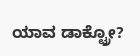ಯಾವ ಡಾಕ್ಟ್ರೋ?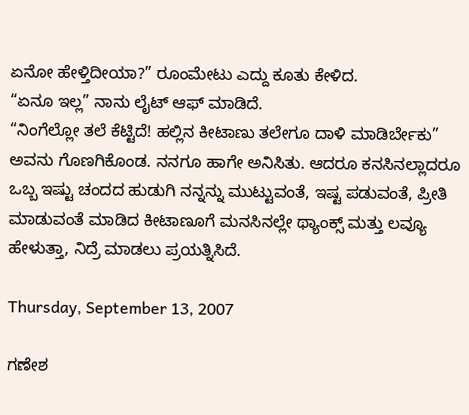ಏನೋ ಹೇಳ್ತಿದೀಯಾ?” ರೂಂಮೇಟು ಎದ್ದು ಕೂತು ಕೇಳಿದ.
“ಏನೂ ಇಲ್ಲ” ನಾನು ಲೈಟ್ ಆಫ್ ಮಾಡಿದೆ.
“ನಿಂಗೆಲ್ಲೋ ತಲೆ ಕೆಟ್ಟಿದೆ! ಹಲ್ಲಿನ ಕೀಟಾಣು ತಲೇಗೂ ದಾಳಿ ಮಾಡಿರ್ಬೇಕು” ಅವನು ಗೊಣಗಿಕೊಂಡ. ನನಗೂ ಹಾಗೇ ಅನಿಸಿತು. ಆದರೂ ಕನಸಿನಲ್ಲಾದರೂ ಒಬ್ಬ ಇಷ್ಟು ಚಂದದ ಹುಡುಗಿ ನನ್ನನ್ನು ಮುಟ್ಟುವಂತೆ, ಇಷ್ಟ ಪಡುವಂತೆ, ಪ್ರೀತಿ ಮಾಡುವಂತೆ ಮಾಡಿದ ಕೀಟಾಣೂಗೆ ಮನಸಿನಲ್ಲೇ ಥ್ಯಾಂಕ್ಸ್ ಮತ್ತು ಲವ್ಯೂ ಹೇಳುತ್ತಾ, ನಿದ್ರೆ ಮಾಡಲು ಪ್ರಯತ್ನಿಸಿದೆ.

Thursday, September 13, 2007

ಗಣೇಶ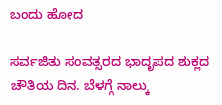ಬಂದು ಹೋದ

ಸರ್ವಜಿತು ಸಂವತ್ಸರದ ಭಾದೃಪದ ಶುಕ್ಲದ ಚೌತಿಯ ದಿನ. ಬೆಳಗ್ಗೆ ನಾಲ್ಕು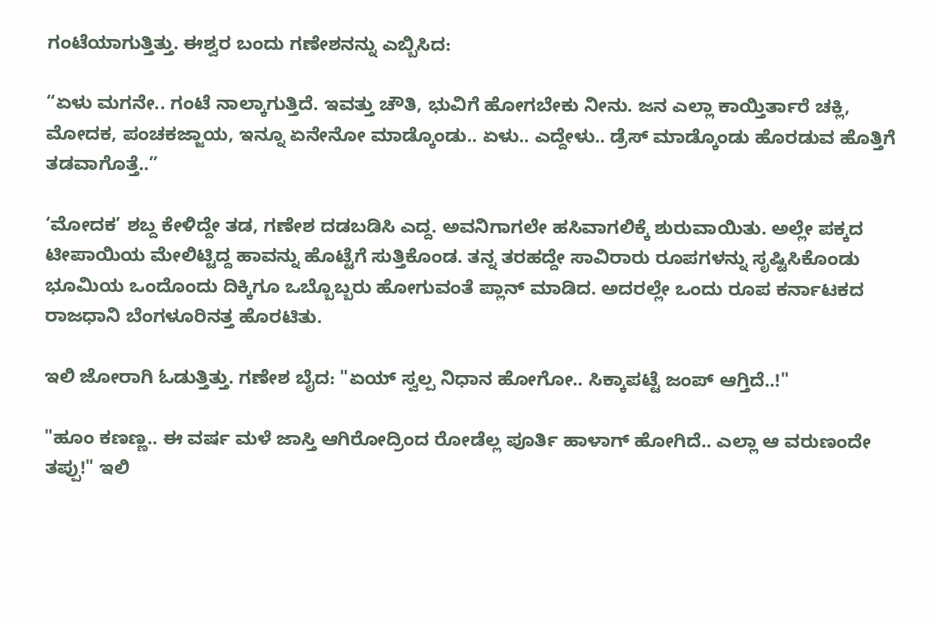ಗಂಟೆಯಾಗುತ್ತಿತ್ತು. ಈಶ್ವರ ಬಂದು ಗಣೇಶನನ್ನು ಎಬ್ಬಿಸಿದ:

“ಏಳು ಮಗನೇ.. ಗಂಟೆ ನಾಲ್ಕಾಗುತ್ತಿದೆ. ಇವತ್ತು ಚೌತಿ, ಭುವಿಗೆ ಹೋಗಬೇಕು ನೀನು. ಜನ ಎಲ್ಲಾ ಕಾಯ್ತಿರ್ತಾರೆ ಚಕ್ಲಿ, ಮೋದಕ, ಪಂಚಕಜ್ಜಾಯ, ಇನ್ನೂ ಏನೇನೋ ಮಾಡ್ಕೊಂಡು.. ಏಳು.. ಎದ್ದೇಳು.. ಡ್ರೆಸ್ ಮಾಡ್ಕೊಂಡು ಹೊರಡುವ ಹೊತ್ತಿಗೆ ತಡವಾಗೊತ್ತೆ..”

‘ಮೋದಕ’ ಶಬ್ದ ಕೇಳಿದ್ದೇ ತಡ, ಗಣೇಶ ದಡಬಡಿಸಿ ಎದ್ದ. ಅವನಿಗಾಗಲೇ ಹಸಿವಾಗಲಿಕ್ಕೆ ಶುರುವಾಯಿತು. ಅಲ್ಲೇ ಪಕ್ಕದ ಟೀಪಾಯಿಯ ಮೇಲಿಟ್ಟಿದ್ದ ಹಾವನ್ನು ಹೊಟ್ಟೆಗೆ ಸುತ್ತಿಕೊಂಡ. ತನ್ನ ತರಹದ್ದೇ ಸಾವಿರಾರು ರೂಪಗಳನ್ನು ಸೃಷ್ಟಿಸಿಕೊಂಡು ಭೂಮಿಯ ಒಂದೊಂದು ದಿಕ್ಕಿಗೂ ಒಬ್ಬೊಬ್ಬರು ಹೋಗುವಂತೆ ಪ್ಲಾನ್ ಮಾಡಿದ. ಅದರಲ್ಲೇ ಒಂದು ರೂಪ ಕರ್ನಾಟಕದ ರಾಜಧಾನಿ ಬೆಂಗಳೂರಿನತ್ತ ಹೊರಟಿತು.

ಇಲಿ ಜೋರಾಗಿ ಓಡುತ್ತಿತ್ತು. ಗಣೇಶ ಬೈದ: "ಏಯ್ ಸ್ವಲ್ಪ ನಿಧಾನ ಹೋಗೋ.. ಸಿಕ್ಕಾಪಟ್ಟೆ ಜಂಪ್ ಆಗ್ತಿದೆ..!"

"ಹೂಂ ಕಣಣ್ಣ.. ಈ ವರ್ಷ ಮಳೆ ಜಾಸ್ತಿ ಆಗಿರೋದ್ರಿಂದ ರೋಡೆಲ್ಲ ಪೂರ್ತಿ ಹಾಳಾಗ್ ಹೋಗಿದೆ.. ಎಲ್ಲಾ ಆ ವರುಣಂದೇ ತಪ್ಪು!" ಇಲಿ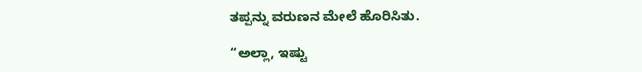ತಪ್ಪನ್ನು ವರುಣನ ಮೇಲೆ ಹೊರಿಸಿತು.

“ಅಲ್ಲಾ, ಇಷ್ಟು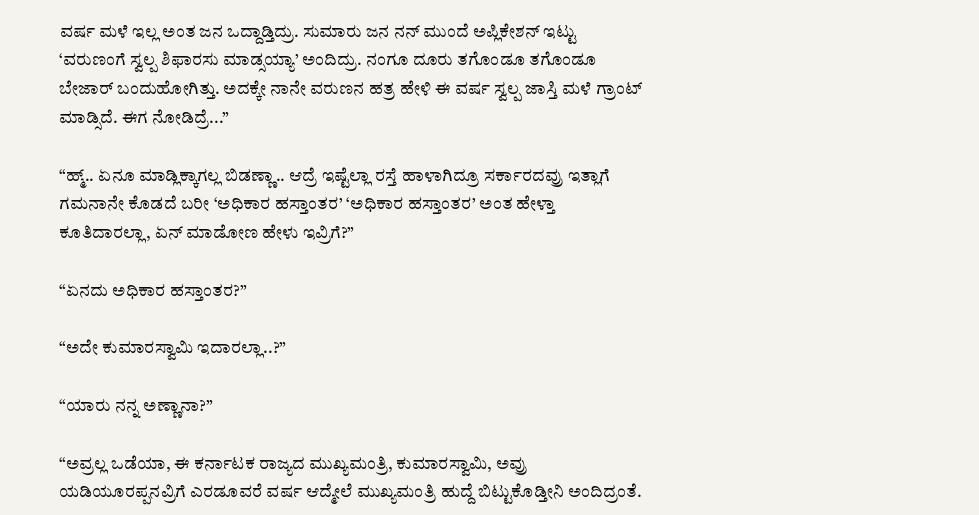ವರ್ಷ ಮಳೆ ಇಲ್ಲ ಅಂತ ಜನ ಒದ್ದಾಡ್ತಿದ್ರು. ಸುಮಾರು ಜನ ನನ್ ಮುಂದೆ ಅಪ್ಲಿಕೇಶನ್ ಇಟ್ಟು ‘ವರುಣಂಗೆ ಸ್ವಲ್ಪ ಶಿಫಾರಸು ಮಾಡ್ಸಯ್ಯಾ’ ಅಂದಿದ್ರು. ನಂಗೂ ದೂರು ತಗೊಂಡೂ ತಗೊಂಡೂ ಬೇಜಾರ್ ಬಂದುಹೋಗಿತ್ತು. ಅದಕ್ಕೇ ನಾನೇ ವರುಣನ ಹತ್ರ ಹೇಳಿ ಈ ವರ್ಷ ಸ್ವಲ್ಪ ಜಾಸ್ತಿ ಮಳೆ ಗ್ರಾಂಟ್ ಮಾಡ್ಸಿದೆ. ಈಗ ನೋಡಿದ್ರೆ...”

“ಹ್ಮ್.. ಏನೂ ಮಾಡ್ಲಿಕ್ಕಾಗಲ್ಲ ಬಿಡಣ್ಣಾ.. ಆದ್ರೆ ಇಷ್ಟೆಲ್ಲಾ ರಸ್ತೆ ಹಾಳಾಗಿದ್ರೂ ಸರ್ಕಾರದವ್ರು ಇತ್ಲಾಗೆ ಗಮನಾನೇ ಕೊಡದೆ ಬರೀ ‘ಅಧಿಕಾರ ಹಸ್ತಾಂತರ’ ‘ಅಧಿಕಾರ ಹಸ್ತಾಂತರ’ ಅಂತ ಹೇಳ್ತಾ ಕೂತಿದಾರಲ್ಲಾ, ಏನ್ ಮಾಡೋಣ ಹೇಳು ಇವ್ರಿಗೆ?”

“ಏನದು ಅಧಿಕಾರ ಹಸ್ತಾಂತರ?”

“ಅದೇ ಕುಮಾರಸ್ವಾಮಿ ಇದಾರಲ್ಲಾ..?”

“ಯಾರು ನನ್ನ ಅಣ್ಣಾನಾ?”

“ಅವ್ರಲ್ಲ ಒಡೆಯಾ, ಈ ಕರ್ನಾಟಕ ರಾಜ್ಯದ ಮುಖ್ಯಮಂತ್ರಿ, ಕುಮಾರಸ್ವಾಮಿ, ಅವ್ರು ಯಡಿಯೂರಪ್ಪನವ್ರಿಗೆ ಎರಡೂವರೆ ವರ್ಷ ಆದ್ಮೇಲೆ ಮುಖ್ಯಮಂತ್ರಿ ಹುದ್ದೆ ಬಿಟ್ಟುಕೊಡ್ತೀನಿ ಅಂದಿದ್ರಂತೆ.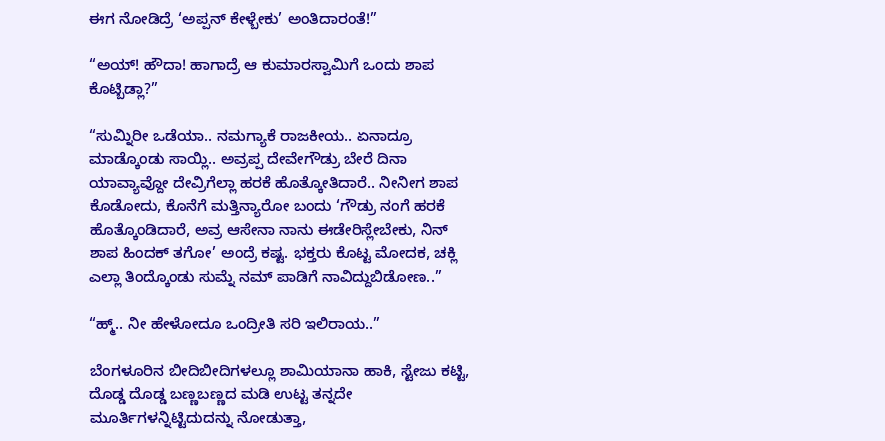ಈಗ ನೋಡಿದ್ರೆ ‘ಅಪ್ಪನ್ ಕೇಳ್ಬೇಕು’ ಅಂತಿದಾರಂತೆ!”

“ಅಯ್! ಹೌದಾ! ಹಾಗಾದ್ರೆ ಆ ಕುಮಾರಸ್ವಾಮಿಗೆ ಒಂದು ಶಾಪ ಕೊಟ್ಬಿಡ್ಲಾ?”

“ಸುಮ್ನಿರೀ ಒಡೆಯಾ.. ನಮಗ್ಯಾಕೆ ರಾಜಕೀಯ.. ಏನಾದ್ರೂ ಮಾಡ್ಕೊಂಡು ಸಾಯ್ಲಿ.. ಅವ್ರಪ್ಪ ದೇವೇಗೌಡ್ರು ಬೇರೆ ದಿನಾ ಯಾವ್ಯಾವ್ದೋ ದೇವ್ರಿಗೆಲ್ಲಾ ಹರಕೆ ಹೊತ್ಕೋತಿದಾರೆ.. ನೀನೀಗ ಶಾಪ ಕೊಡೋದು, ಕೊನೆಗೆ ಮತ್ತಿನ್ಯಾರೋ ಬಂದು ‘ಗೌಡ್ರು ನಂಗೆ ಹರಕೆ ಹೊತ್ಕೊಂಡಿದಾರೆ, ಅವ್ರ ಆಸೇನಾ ನಾನು ಈಡೇರಿಸ್ಲೇಬೇಕು, ನಿನ್ ಶಾಪ ಹಿಂದಕ್ ತಗೋ’ ಅಂದ್ರೆ ಕಷ್ಟ. ಭಕ್ತರು ಕೊಟ್ಟ ಮೋದಕ, ಚಕ್ಲಿ ಎಲ್ಲಾ ತಿಂದ್ಕೊಂಡು ಸುಮ್ನೆ ನಮ್ ಪಾಡಿಗೆ ನಾವಿದ್ದುಬಿಡೋಣ..”

“ಹ್ಮ್.. ನೀ ಹೇಳೋದೂ ಒಂದ್ರೀತಿ ಸರಿ ಇಲಿರಾಯ..”

ಬೆಂಗಳೂರಿನ ಬೀದಿಬೀದಿಗಳಲ್ಲೂ ಶಾಮಿಯಾನಾ ಹಾಕಿ, ಸ್ಟೇಜು ಕಟ್ಟಿ, ದೊಡ್ಡ ದೊಡ್ಡ ಬಣ್ಣಬಣ್ಣದ ಮಡಿ ಉಟ್ಟ ತನ್ನದೇ ಮೂರ್ತಿಗಳನ್ನಿಟ್ಟಿದುದನ್ನು ನೋಡುತ್ತಾ,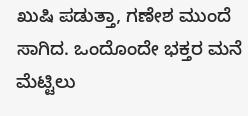ಖುಷಿ ಪಡುತ್ತಾ, ಗಣೇಶ ಮುಂದೆ ಸಾಗಿದ. ಒಂದೊಂದೇ ಭಕ್ತರ ಮನೆ ಮೆಟ್ಟಿಲು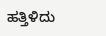ಹತ್ತಿಳಿದು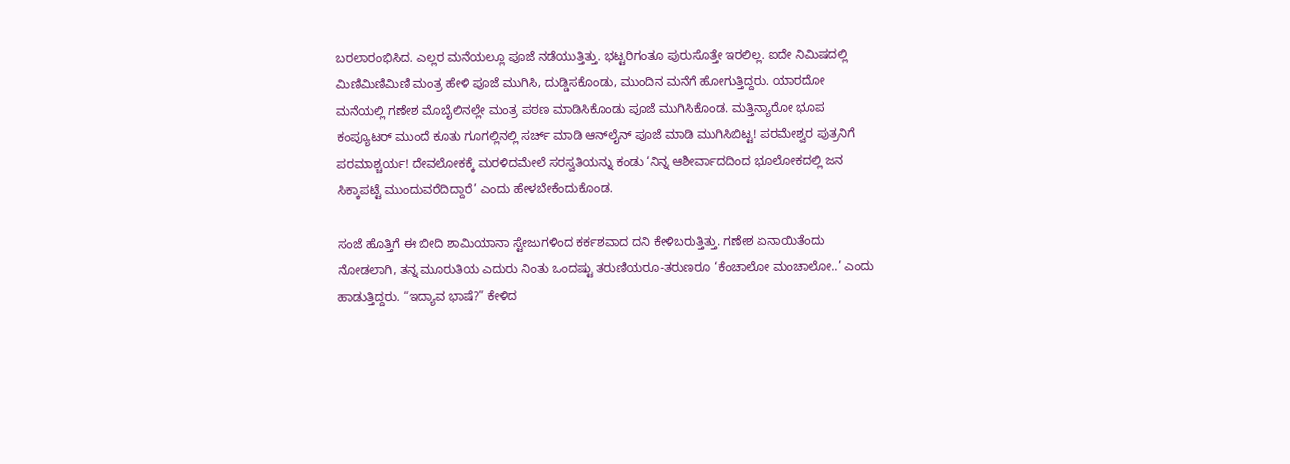ಬರಲಾರಂಭಿಸಿದ. ಎಲ್ಲರ ಮನೆಯಲ್ಲೂ ಪೂಜೆ ನಡೆಯುತ್ತಿತ್ತು. ಭಟ್ಟರಿಗಂತೂ ಪುರುಸೊತ್ತೇ ಇರಲಿಲ್ಲ. ಐದೇ ನಿಮಿಷದಲ್ಲಿ ಮಿಣಿಮಿಣಿಮಿಣಿ ಮಂತ್ರ ಹೇಳಿ ಪೂಜೆ ಮುಗಿಸಿ, ದುಡ್ಡಿಸಕೊಂಡು, ಮುಂದಿನ ಮನೆಗೆ ಹೋಗುತ್ತಿದ್ದರು. ಯಾರದೋ ಮನೆಯಲ್ಲಿ ಗಣೇಶ ಮೊಬೈಲಿನಲ್ಲೇ ಮಂತ್ರ ಪಠಣ ಮಾಡಿಸಿಕೊಂಡು ಪೂಜೆ ಮುಗಿಸಿಕೊಂಡ. ಮತ್ತಿನ್ಯಾರೋ ಭೂಪ ಕಂಪ್ಯೂಟರ್ ಮುಂದೆ ಕೂತು ಗೂಗಲ್ಲಿನಲ್ಲಿ ಸರ್ಚ್ ಮಾಡಿ ಆನ್‌ಲೈನ್ ಪೂಜೆ ಮಾಡಿ ಮುಗಿಸಿಬಿಟ್ಟ! ಪರಮೇಶ್ವರ ಪುತ್ರನಿಗೆ ಪರಮಾಶ್ಚರ್ಯ! ದೇವಲೋಕಕ್ಕೆ ಮರಳಿದಮೇಲೆ ಸರಸ್ವತಿಯನ್ನು ಕಂಡು ‘ನಿನ್ನ ಆಶೀರ್ವಾದದಿಂದ ಭೂಲೋಕದಲ್ಲಿ ಜನ ಸಿಕ್ಕಾಪಟ್ಟೆ ಮುಂದುವರೆದಿದ್ದಾರೆ’ ಎಂದು ಹೇಳಬೇಕೆಂದುಕೊಂಡ.

ಸಂಜೆ ಹೊತ್ತಿಗೆ ಈ ಬೀದಿ ಶಾಮಿಯಾನಾ ಸ್ಟೇಜುಗಳಿಂದ ಕರ್ಕಶವಾದ ದನಿ ಕೇಳಿಬರುತ್ತಿತ್ತು. ಗಣೇಶ ಏನಾಯಿತೆಂದು ನೋಡಲಾಗಿ, ತನ್ನ ಮೂರುತಿಯ ಎದುರು ನಿಂತು ಒಂದಷ್ಟು ತರುಣಿಯರೂ-ತರುಣರೂ ‘ಕೆಂಚಾಲೋ ಮಂಚಾಲೋ..’ ಎಂದು ಹಾಡುತ್ತಿದ್ದರು. “ಇದ್ಯಾವ ಭಾಷೆ?” ಕೇಳಿದ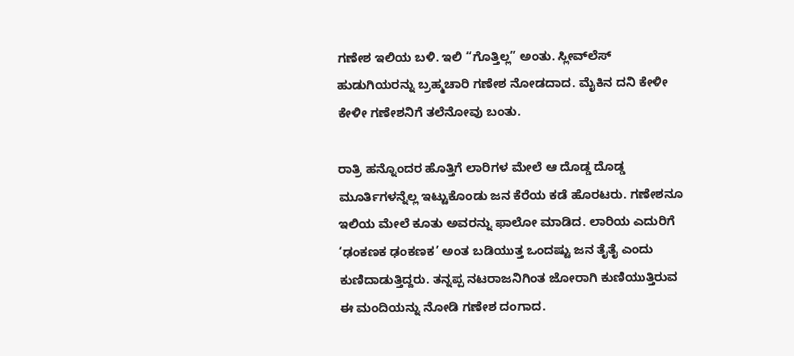ಗಣೇಶ ಇಲಿಯ ಬಳಿ. ಇಲಿ “ಗೊತ್ತಿಲ್ಲ” ಅಂತು. ಸ್ಲೀವ್‌ಲೆಸ್ ಹುಡುಗಿಯರನ್ನು ಬ್ರಹ್ಮಚಾರಿ ಗಣೇಶ ನೋಡದಾದ. ಮೈಕಿನ ದನಿ ಕೇಳೀ ಕೇಳೀ ಗಣೇಶನಿಗೆ ತಲೆನೋವು ಬಂತು.

ರಾತ್ರಿ ಹನ್ನೊಂದರ ಹೊತ್ತಿಗೆ ಲಾರಿಗಳ ಮೇಲೆ ಆ ದೊಡ್ಡ ದೊಡ್ಡ ಮೂರ್ತಿಗಳನ್ನೆಲ್ಲ ಇಟ್ಟುಕೊಂಡು ಜನ ಕೆರೆಯ ಕಡೆ ಹೊರಟರು. ಗಣೇಶನೂ ಇಲಿಯ ಮೇಲೆ ಕೂತು ಅವರನ್ನು ಫಾಲೋ ಮಾಡಿದ. ಲಾರಿಯ ಎದುರಿಗೆ ‘ಢಂಕಣಕ ಢಂಕಣಕ’ ಅಂತ ಬಡಿಯುತ್ತ ಒಂದಷ್ಟು ಜನ ತೈತೈ ಎಂದು ಕುಣಿದಾಡುತ್ತಿದ್ದರು. ತನ್ನಪ್ಪ ನಟರಾಜನಿಗಿಂತ ಜೋರಾಗಿ ಕುಣಿಯುತ್ತಿರುವ ಈ ಮಂದಿಯನ್ನು ನೋಡಿ ಗಣೇಶ ದಂಗಾದ.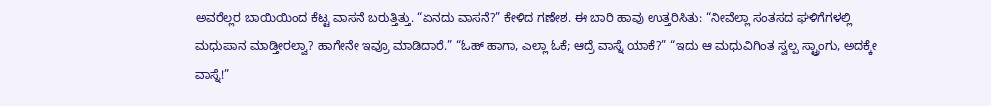ಅವರೆಲ್ಲರ ಬಾಯಿಯಿಂದ ಕೆಟ್ಟ ವಾಸನೆ ಬರುತ್ತಿತ್ತು. “ಏನದು ವಾಸನೆ?” ಕೇಳಿದ ಗಣೇಶ. ಈ ಬಾರಿ ಹಾವು ಉತ್ತರಿಸಿತು: “ನೀವೆಲ್ಲಾ ಸಂತಸದ ಘಳಿಗೆಗಳಲ್ಲಿ ಮಧುಪಾನ ಮಾಡ್ತೀರಲ್ವಾ? ಹಾಗೇನೇ ಇವ್ರೂ ಮಾಡಿದಾರೆ.” “ಓಹ್ ಹಾಗಾ, ಎಲ್ಲಾ ಓಕೆ; ಆದ್ರೆ ವಾಸ್ನೆ ಯಾಕೆ?” “ಇದು ಆ ಮಧುವಿಗಿಂತ ಸ್ವಲ್ಪ ಸ್ಟ್ರಾಂಗು, ಅದಕ್ಕೇ ವಾಸ್ನೆ!”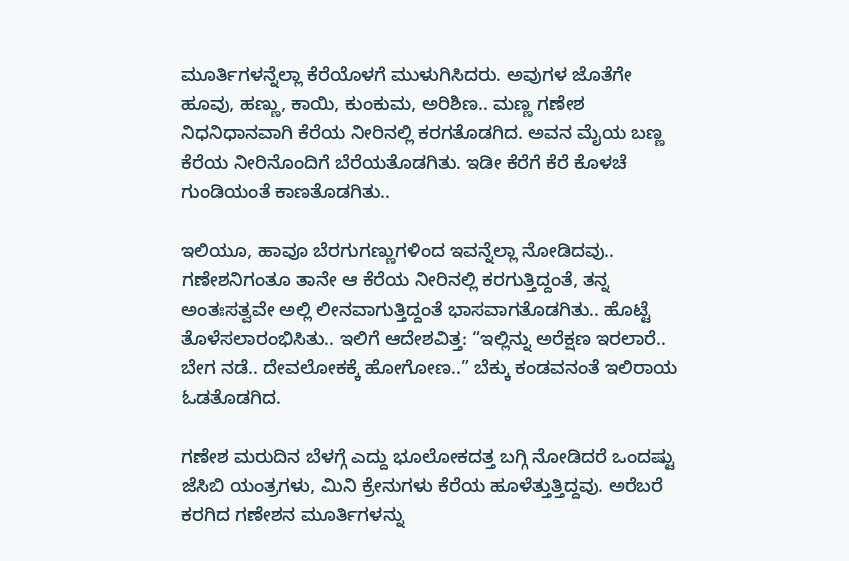ಮೂರ್ತಿಗಳನ್ನೆಲ್ಲಾ ಕೆರೆಯೊಳಗೆ ಮುಳುಗಿಸಿದರು. ಅವುಗಳ ಜೊತೆಗೇ ಹೂವು, ಹಣ್ಣು, ಕಾಯಿ, ಕುಂಕುಮ, ಅರಿಶಿಣ.. ಮಣ್ಣ ಗಣೇಶ ನಿಧನಿಧಾನವಾಗಿ ಕೆರೆಯ ನೀರಿನಲ್ಲಿ ಕರಗತೊಡಗಿದ. ಅವನ ಮೈಯ ಬಣ್ಣ ಕೆರೆಯ ನೀರಿನೊಂದಿಗೆ ಬೆರೆಯತೊಡಗಿತು. ಇಡೀ ಕೆರೆಗೆ ಕೆರೆ ಕೊಳಚೆ ಗುಂಡಿಯಂತೆ ಕಾಣತೊಡಗಿತು..

ಇಲಿಯೂ, ಹಾವೂ ಬೆರಗುಗಣ್ಣುಗಳಿಂದ ಇವನ್ನೆಲ್ಲಾ ನೋಡಿದವು.. ಗಣೇಶನಿಗಂತೂ ತಾನೇ ಆ ಕೆರೆಯ ನೀರಿನಲ್ಲಿ ಕರಗುತ್ತಿದ್ದಂತೆ, ತನ್ನ ಅಂತಃಸತ್ವವೇ ಅಲ್ಲಿ ಲೀನವಾಗುತ್ತಿದ್ದಂತೆ ಭಾಸವಾಗತೊಡಗಿತು.. ಹೊಟ್ಟೆ ತೊಳೆಸಲಾರಂಭಿಸಿತು.. ಇಲಿಗೆ ಆದೇಶವಿತ್ತ: “ಇಲ್ಲಿನ್ನು ಅರೆಕ್ಷಣ ಇರಲಾರೆ.. ಬೇಗ ನಡೆ.. ದೇವಲೋಕಕ್ಕೆ ಹೋಗೋಣ..” ಬೆಕ್ಕು ಕಂಡವನಂತೆ ಇಲಿರಾಯ ಓಡತೊಡಗಿದ.

ಗಣೇಶ ಮರುದಿನ ಬೆಳಗ್ಗೆ ಎದ್ದು ಭೂಲೋಕದತ್ತ ಬಗ್ಗಿ ನೋಡಿದರೆ ಒಂದಷ್ಟು ಜೆಸಿಬಿ ಯಂತ್ರಗಳು, ಮಿನಿ ಕ್ರೇನುಗಳು ಕೆರೆಯ ಹೂಳೆತ್ತುತ್ತಿದ್ದವು. ಅರೆಬರೆ ಕರಗಿದ ಗಣೇಶನ ಮೂರ್ತಿಗಳನ್ನು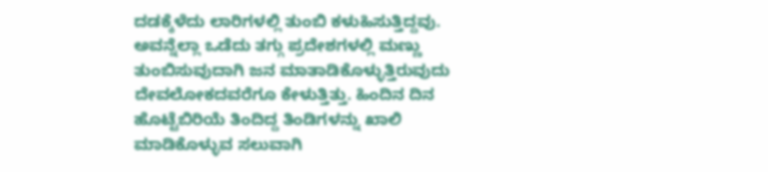ದಡಕ್ಕೆಳೆದು ಲಾರಿಗಳಲ್ಲಿ ತುಂಬಿ ಕಳುಹಿಸುತ್ತಿದ್ದವು. ಅವನ್ನೆಲ್ಲಾ ಒಡೆದು ತಗ್ಗು ಪ್ರದೇಶಗಳಲ್ಲಿ ಮಣ್ಣು ತುಂಬಿಸುವುದಾಗಿ ಜನ ಮಾತಾಡಿಕೊಳ್ಳುತ್ತಿರುವುದು ದೇವಲೋಕದವರೆಗೂ ಕೇಳುತ್ತಿತ್ತು. ಹಿಂದಿನ ದಿನ ಹೊಟ್ಟೆಬಿರಿಯೆ ತಿಂದಿದ್ದ ತಿಂಡಿಗಳನ್ನು ಖಾಲಿ ಮಾಡಿಕೊಳ್ಳುವ ಸಲುವಾಗಿ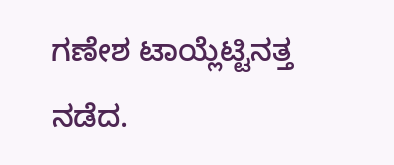ಗಣೇಶ ಟಾಯ್ಲೆಟ್ಟಿನತ್ತ ನಡೆದ.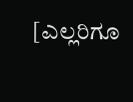[ಎಲ್ಲರಿಗೂ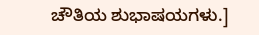ಚೌತಿಯ ಶುಭಾಷಯಗಳು.]